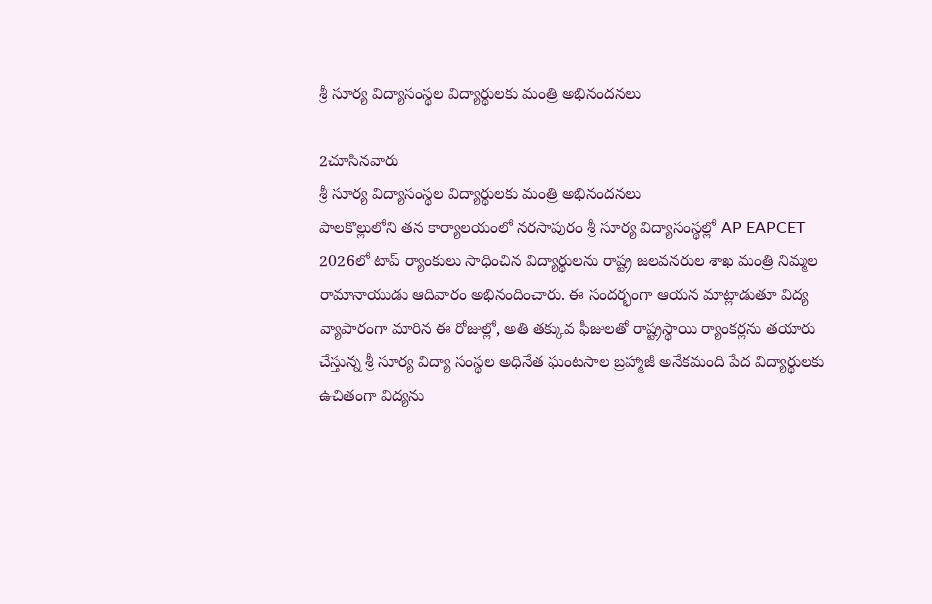శ్రీ సూర్య విద్యాసంస్థల విద్యార్థులకు మంత్రి అభినందనలు

2చూసినవారు
శ్రీ సూర్య విద్యాసంస్థల విద్యార్థులకు మంత్రి అభినందనలు
పాలకొల్లులోని తన కార్యాలయంలో నరసాపురం శ్రీ సూర్య విద్యాసంస్థల్లో AP EAPCET 2026లో టాప్ ర్యాంకులు సాధించిన విద్యార్థులను రాష్ట్ర జలవనరుల శాఖ మంత్రి నిమ్మల రామానాయుడు ఆదివారం అభినందించారు. ఈ సందర్భంగా ఆయన మాట్లాడుతూ విద్య వ్యాపారంగా మారిన ఈ రోజుల్లో, అతి తక్కువ ఫీజులతో రాష్ట్రస్థాయి ర్యాంకర్లను తయారు చేస్తున్న శ్రీ సూర్య విద్యా సంస్థల అధినేత ఘంటసాల బ్రహ్మాజీ అనేకమంది పేద విద్యార్థులకు ఉచితంగా విద్యను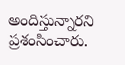అందిస్తున్నారని ప్రశంసించారు.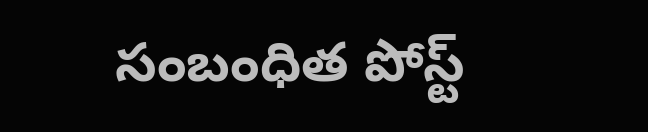సంబంధిత పోస్ట్